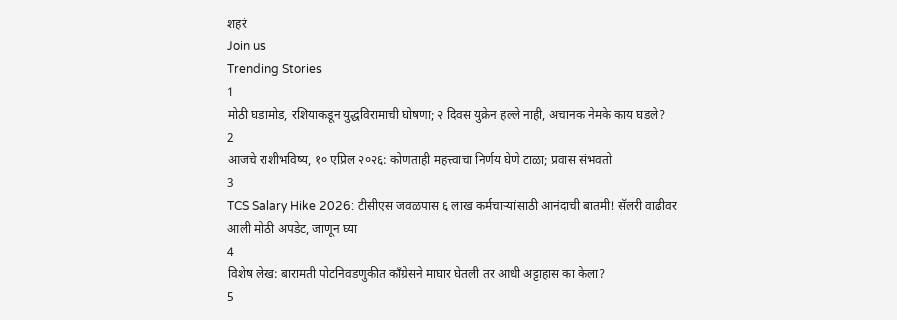शहरं
Join us
Trending Stories
1
मोठी घडामोड, रशियाकडून युद्धविरामाची घोषणा; २ दिवस युक्रेन हल्ले नाही, अचानक नेमके काय घडले?
2
आजचे राशीभविष्य, १० एप्रिल २०२६: कोणताही महत्त्वाचा निर्णय घेणे टाळा; प्रवास संभवतो
3
TCS Salary Hike 2026: टीसीएस जवळपास ६ लाख कर्मचाऱ्यांसाठी आनंदाची बातमी! सॅलरी वाढीवर आली मोठी अपडेट, जाणून घ्या
4
विशेष लेख: बारामती पोटनिवडणुकीत काँग्रेसने माघार घेतली तर आधी अट्टाहास का केला?
5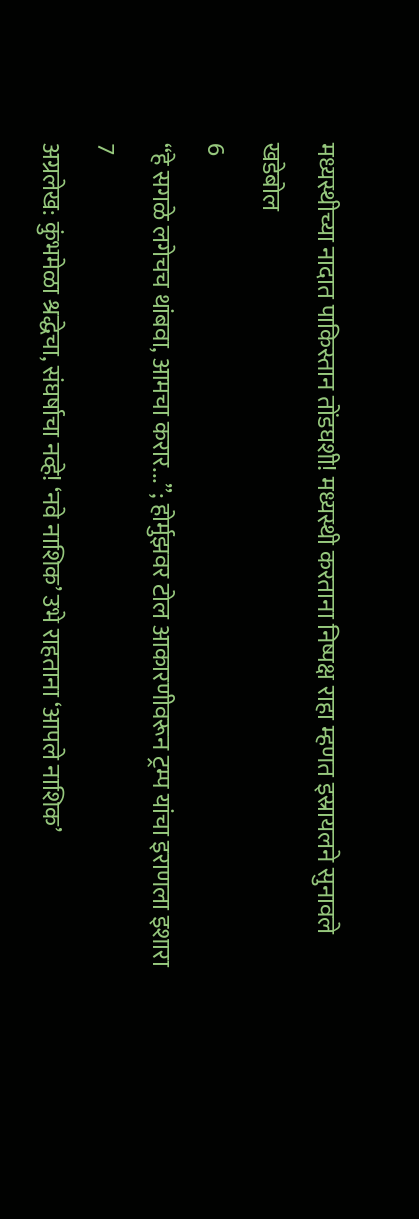मध्यस्थीच्या नादात पाकिस्तान तोंडघशी! मध्यस्थी करताना निष्पक्ष राहा म्हणत इस्रायलने सुनावले खडेबोल
6
“हे सगळे लगेचच थांबवा, आमचा करार...”; होर्मुझवर टोल आकारणीवरून ट्रम्प यांचा इराणला इशारा
7
अग्रलेख: कुंभमेळा श्रद्धेचा, संघर्षाचा नव्हे! ‘नवे नाशिक’ उभे राहताना ‘आपले नाशिक’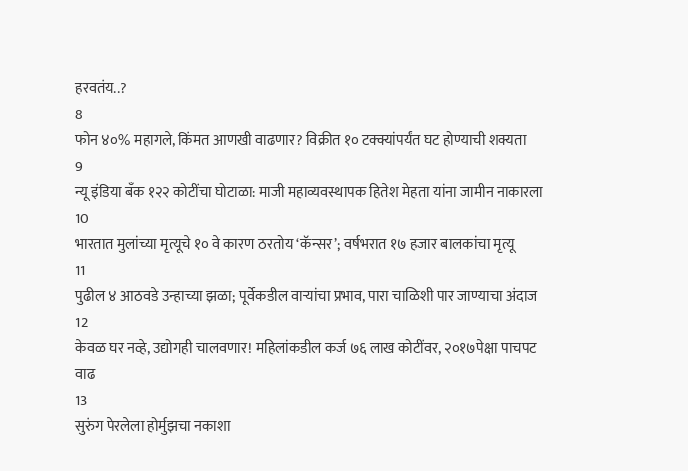हरवतंय..?
8
फोन ४०% महागले, किंमत आणखी वाढणार? विक्रीत १० टक्क्यांपर्यंत घट होण्याची शक्यता
9
न्यू इंडिया बँक १२२ कोटींचा घोटाळा: माजी महाव्यवस्थापक हितेश मेहता यांना जामीन नाकारला
10
भारतात मुलांच्या मृत्यूचे १० वे कारण ठरतोय ‘कॅन्सर’; वर्षभरात १७ हजार बालकांचा मृत्यू
11
पुढील ४ आठवडे उन्हाच्या झळा; पूर्वेकडील वाऱ्यांचा प्रभाव, पारा चाळिशी पार जाण्याचा अंदाज
12
केवळ घर नव्हे, उद्योगही चालवणार! महिलांकडील कर्ज ७६ लाख कोटींवर, २०१७पेक्षा पाचपट वाढ
13
सुरुंग पेरलेला होर्मुझचा नकाशा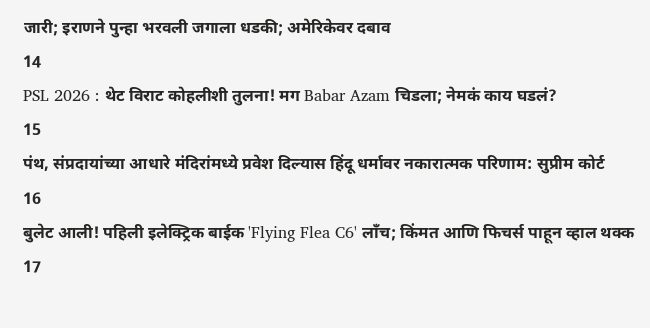जारी; इराणने पुन्हा भरवली जगाला धडकी; अमेरिकेवर दबाव
14
PSL 2026 : थेट विराट कोहलीशी तुलना! मग Babar Azam चिडला; नेमकं काय घडलं?
15
पंथ, संप्रदायांच्या आधारे मंदिरांमध्ये प्रवेश दिल्यास हिंदू धर्मावर नकारात्मक परिणाम: सुप्रीम कोर्ट
16
बुलेट आली! पहिली इलेक्ट्रिक बाईक 'Flying Flea C6' लाँच; किंमत आणि फिचर्स पाहून व्हाल थक्क
17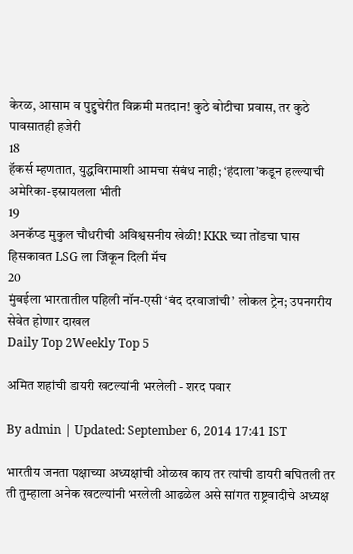केरळ, आसाम व पुद्दुचेरीत विक्रमी मतदान! कुठे बोटीचा प्रवास, तर कुठे पावसातही हजेरी
18
हॅकर्स म्हणतात, युद्धविरामाशी आमचा संबंध नाही; ‘हंदाला’कडून हल्ल्याची अमेरिका-इस्रायलला भीती
19
अनकॅप्ड मुकुल चौधरीची अविश्वसनीय खेळी! KKR च्या तोंडचा घास हिसकावत LSG ला जिंकून दिली मॅच
20
मुंबईला भारतातील पहिली नॉन-एसी ‘बंद दरवाजांची’ लोकल ट्रेन; उपनगरीय सेवेत होणार दाखल
Daily Top 2Weekly Top 5

अमित शहांची डायरी खटल्यांनी भरलेली - शरद पवार

By admin | Updated: September 6, 2014 17:41 IST

भारतीय जनता पक्षाच्या अध्यक्षांची ओळख काय तर त्यांची डायरी बघितली तर ती तुम्हाला अनेक खटल्यांनी भरलेली आढळेल असे सांगत राष्ट्रवादीचे अध्यक्ष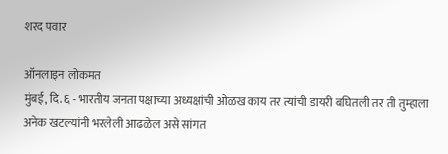शरद पवार

ऑनलाइन लोकमत
मुंबई, दि. ६ - भारतीय जनता पक्षाच्या अध्यक्षांची ओळख काय तर त्यांची डायरी बघितली तर ती तुम्हाला अनेक खटल्यांनी भरलेली आढळेल असे सांगत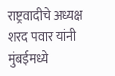राष्ट्रवादीचे अध्यक्ष शरद पवार यांनी मुंबईमध्ये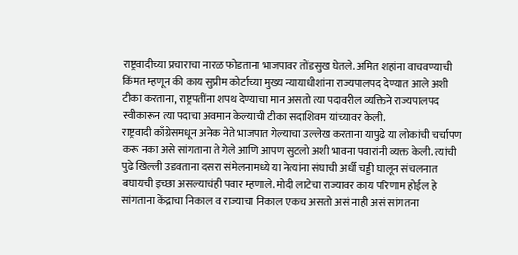राष्ट्रवादीच्या प्रचाराचा नारळ फोडताना भाजपावर तोंडसुख घेतले. अमित शहांना वाचवण्याची किंमत म्हणून की काय सुप्रीम कोर्टाच्या मुख्य न्यायाधीशांना राज्यपालपद देण्यात आले अशी टीका करताना, राष्ट्रपतींना शपथ देण्याचा मान असतो त्या पदावरील व्यक्तिने राज्यपालपद स्वीकारून त्या पदाचा अवमान केल्याची टीका सदाशिवम यांच्यावर केली.
राष्ट्रवादी काँग्रेसमधून अनेक नेते भाजपात गेल्याचा उल्लेख करताना यापुढे या लोकांची चर्चापण करू नका असे सांगताना ते गेले आणि आपण सुटलो अशी भावना पवारांनी व्यक्त केली. त्यांची पुढे खिल्ली उडवताना दसरा संमेलनामध्ये या नेत्यांना संघाची अर्धी चड्डी घालून संचलनात बघायची इच्छा असल्याचंही पवार म्हणाले. मोदी लाटेचा राज्यावर काय परिणाम होईल हे सांगताना केंद्राचा निकाल व राज्याचा निकाल एकच असतो असं नाही असं सांगतना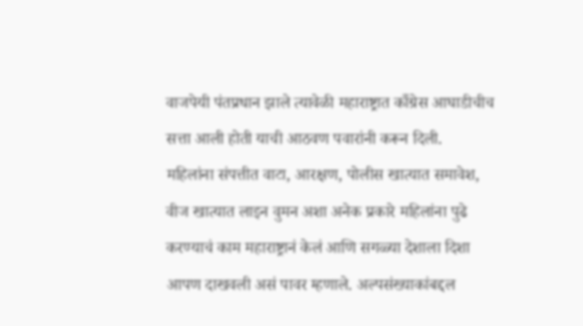वाजपेयी पंतप्रधान झाले त्यावेळी महाराष्ट्रात काँग्रेस आघाडीचीच सत्ता आली होती याची आठवण पवारांनी करून दिली.
महिलांना संपत्तीत वाटा, आरक्षण, पोलीस खात्यात समावेश, वीज खात्यात लाइन वुमन अशा अनेक प्रकारे महिलांना पुढे करण्याचं काम महाराष्ट्रानं केलं आणि सगळ्या देशाला दिशा आपण दाखवली असं पावर म्हणाले. अल्पसंख्याकांबद्दल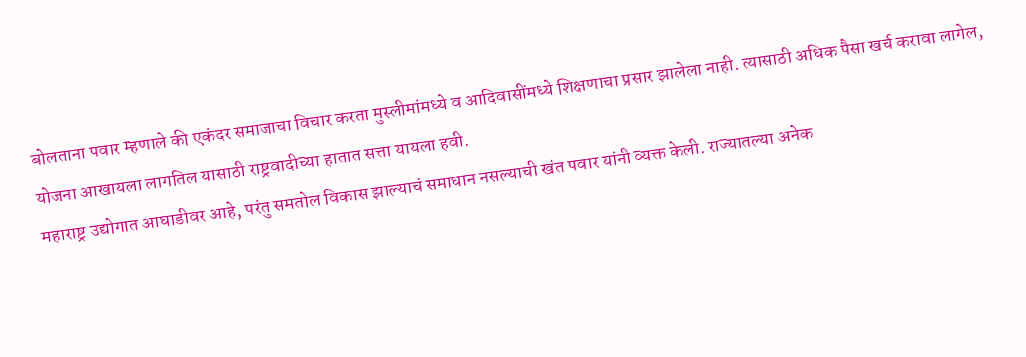बोलताना पवार म्हणाले की एकंदर समाजाचा विचार करता मुस्लीमांमध्ये व आदिवासींमध्ये शिक्षणाचा प्रसार झालेला नाही. त्यासाठी अधिक पैसा खर्च करावा लागेल, योजना आखायला लागतिल यासाठी राष्ट्रवादीच्या हातात सत्ता यायला हवी.
महाराष्ट्र उद्योगात आघाडीवर आहे, परंतु समतोल विकास झाल्याचं समाधान नसल्याची खंत पवार यांनी व्यक्त केली. राज्यातल्या अनेक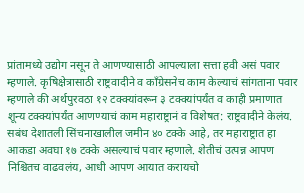प्रांतामध्ये उद्योग नसून ते आणण्यासाठी आपल्याला सत्ता हवी असं पवार म्हणाले. कृषिक्षेत्रासाठी राष्ट्रवादीने व काँग्रेसनेच काम केल्याचं सांगताना पवार म्हणाले की अर्थपुरवठा १२ टक्क्यांवरून ३ टक्क्यांपर्यंत व काही प्रमाणात शून्य टक्क्यांपर्यंत आणण्याचं काम महाराष्ट्रानं व विशेषत: राष्ट्रवादीने केलंय.
सबंध देशातली सिंचनाखालील जमीन ४० टक्के आहे, तर महाराष्ट्रात हा आकडा अवघा १७ टक्के असल्याचं पवार म्हणाले. शेतीचं उत्पन्न आपण निश्चितच वाढवलंय, आधी आपण आयात करायचो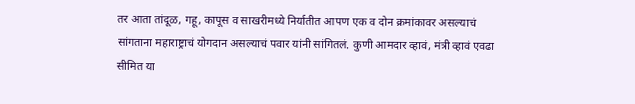तर आता तांदूळ, गहू, कापूस व साखरीमध्ये निर्यातीत आपण एक व दोन क्रमांकावर असल्याचं सांगताना महाराष्ट्राचं योगदान असल्याचं पवार यांनी सांगितलं. कुणी आमदार व्हावं, मंत्री व्हावं एवढा सीमित या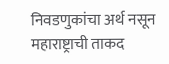निवडणुकांचा अर्थ नसून महाराष्ट्राची ताकद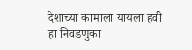देशाच्या कामाला यायला हवी हा निवडणुका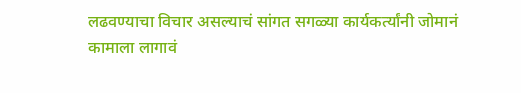लढवण्याचा विचार असल्याचं सांगत सगळ्या कार्यकर्त्यांनी जोमानं कामाला लागावं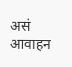असं आवाहन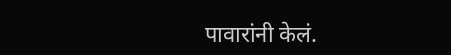पावारांनी केलं.